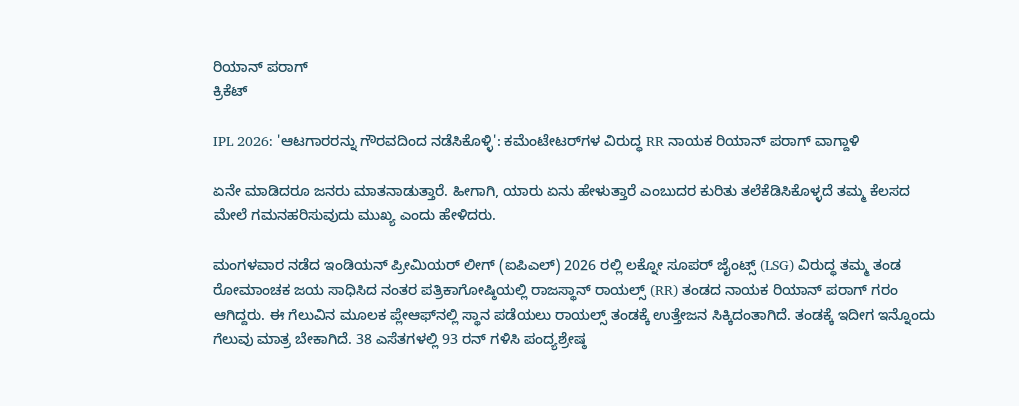ರಿಯಾನ್ ಪರಾಗ್
ಕ್ರಿಕೆಟ್

IPL 2026: 'ಆಟಗಾರರನ್ನು ಗೌರವದಿಂದ ನಡೆಸಿಕೊಳ್ಳಿ': ಕಮೆಂಟೇಟರ್‌ಗಳ ವಿರುದ್ಧ RR ನಾಯಕ ರಿಯಾನ್ ಪರಾಗ್ ವಾಗ್ದಾಳಿ

ಏನೇ ಮಾಡಿದರೂ ಜನರು ಮಾತನಾಡುತ್ತಾರೆ. ಹೀಗಾಗಿ, ಯಾರು ಏನು ಹೇಳುತ್ತಾರೆ ಎಂಬುದರ ಕುರಿತು ತಲೆಕೆಡಿಸಿಕೊಳ್ಳದೆ ತಮ್ಮ ಕೆಲಸದ ಮೇಲೆ ಗಮನಹರಿಸುವುದು ಮುಖ್ಯ ಎಂದು ಹೇಳಿದರು.

ಮಂಗಳವಾರ ನಡೆದ ಇಂಡಿಯನ್ ಪ್ರೀಮಿಯರ್ ಲೀಗ್ (ಐಪಿಎಲ್) 2026 ರಲ್ಲಿ ಲಕ್ನೋ ಸೂಪರ್ ಜೈಂಟ್ಸ್ (LSG) ವಿರುದ್ಧ ತಮ್ಮ ತಂಡ ರೋಮಾಂಚಕ ಜಯ ಸಾಧಿಸಿದ ನಂತರ ಪತ್ರಿಕಾಗೋಷ್ಠಿಯಲ್ಲಿ ರಾಜಸ್ಥಾನ್ ರಾಯಲ್ಸ್ (RR) ತಂಡದ ನಾಯಕ ರಿಯಾನ್ ಪರಾಗ್ ಗರಂ ಆಗಿದ್ದರು. ಈ ಗೆಲುವಿನ ಮೂಲಕ ಪ್ಲೇಆಫ್‌ನಲ್ಲಿ ಸ್ಥಾನ ಪಡೆಯಲು ರಾಯಲ್ಸ್ ತಂಡಕ್ಕೆ ಉತ್ತೇಜನ ಸಿಕ್ಕಿದಂತಾಗಿದೆ. ತಂಡಕ್ಕೆ ಇದೀಗ ಇನ್ನೊಂದು ಗೆಲುವು ಮಾತ್ರ ಬೇಕಾಗಿದೆ. 38 ಎಸೆತಗಳಲ್ಲಿ 93 ರನ್ ಗಳಿಸಿ ಪಂದ್ಯಶ್ರೇಷ್ಠ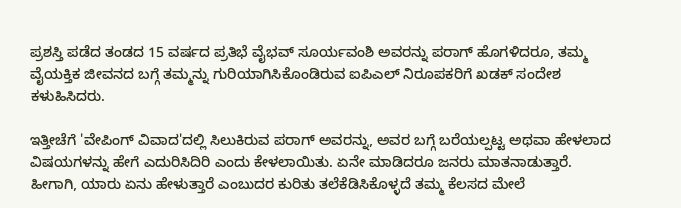ಪ್ರಶಸ್ತಿ ಪಡೆದ ತಂಡದ 15 ವರ್ಷದ ಪ್ರತಿಭೆ ವೈಭವ್ ಸೂರ್ಯವಂಶಿ ಅವರನ್ನು ಪರಾಗ್ ಹೊಗಳಿದರೂ, ತಮ್ಮ ವೈಯಕ್ತಿಕ ಜೀವನದ ಬಗ್ಗೆ ತಮ್ಮನ್ನು ಗುರಿಯಾಗಿಸಿಕೊಂಡಿರುವ ಐಪಿಎಲ್ ನಿರೂಪಕರಿಗೆ ಖಡಕ್ ಸಂದೇಶ ಕಳುಹಿಸಿದರು.

ಇತ್ತೀಚೆಗೆ 'ವೇಪಿಂಗ್ ವಿವಾದ'ದಲ್ಲಿ ಸಿಲುಕಿರುವ ಪರಾಗ್ ಅವರನ್ನು, ಅವರ ಬಗ್ಗೆ ಬರೆಯಲ್ಪಟ್ಟ ಅಥವಾ ಹೇಳಲಾದ ವಿಷಯಗಳನ್ನು ಹೇಗೆ ಎದುರಿಸಿದಿರಿ ಎಂದು ಕೇಳಲಾಯಿತು. ಏನೇ ಮಾಡಿದರೂ ಜನರು ಮಾತನಾಡುತ್ತಾರೆ. ಹೀಗಾಗಿ, ಯಾರು ಏನು ಹೇಳುತ್ತಾರೆ ಎಂಬುದರ ಕುರಿತು ತಲೆಕೆಡಿಸಿಕೊಳ್ಳದೆ ತಮ್ಮ ಕೆಲಸದ ಮೇಲೆ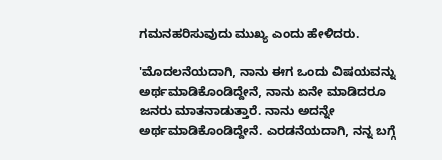ಗಮನಹರಿಸುವುದು ಮುಖ್ಯ ಎಂದು ಹೇಳಿದರು.

'ಮೊದಲನೆಯದಾಗಿ, ನಾನು ಈಗ ಒಂದು ವಿಷಯವನ್ನು ಅರ್ಥಮಾಡಿಕೊಂಡಿದ್ದೇನೆ, ನಾನು ಏನೇ ಮಾಡಿದರೂ ಜನರು ಮಾತನಾಡುತ್ತಾರೆ. ನಾನು ಅದನ್ನೇ ಅರ್ಥಮಾಡಿಕೊಂಡಿದ್ದೇನೆ. ಎರಡನೆಯದಾಗಿ, ನನ್ನ ಬಗ್ಗೆ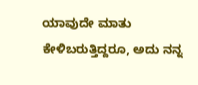ಯಾವುದೇ ಮಾತು ಕೇಳಿಬರುತ್ತಿದ್ದರೂ, ಅದು ನನ್ನ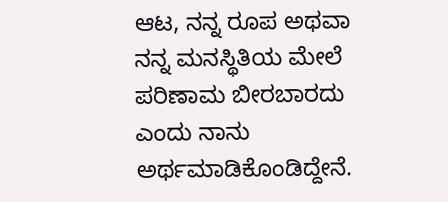ಆಟ, ನನ್ನ ರೂಪ ಅಥವಾ ನನ್ನ ಮನಸ್ಥಿತಿಯ ಮೇಲೆ ಪರಿಣಾಮ ಬೀರಬಾರದು ಎಂದು ನಾನು ಅರ್ಥಮಾಡಿಕೊಂಡಿದ್ದೇನೆ.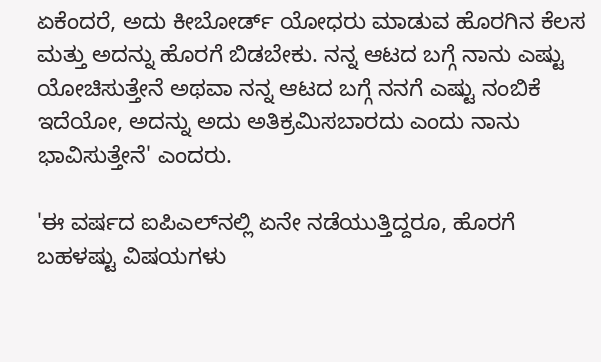ಏಕೆಂದರೆ, ಅದು ಕೀಬೋರ್ಡ್ ಯೋಧರು ಮಾಡುವ ಹೊರಗಿನ ಕೆಲಸ ಮತ್ತು ಅದನ್ನು ಹೊರಗೆ ಬಿಡಬೇಕು. ನನ್ನ ಆಟದ ಬಗ್ಗೆ ನಾನು ಎಷ್ಟು ಯೋಚಿಸುತ್ತೇನೆ ಅಥವಾ ನನ್ನ ಆಟದ ಬಗ್ಗೆ ನನಗೆ ಎಷ್ಟು ನಂಬಿಕೆ ಇದೆಯೋ, ಅದನ್ನು ಅದು ಅತಿಕ್ರಮಿಸಬಾರದು ಎಂದು ನಾನು ಭಾವಿಸುತ್ತೇನೆ' ಎಂದರು.

'ಈ ವರ್ಷದ ಐಪಿಎಲ್‌ನಲ್ಲಿ ಏನೇ ನಡೆಯುತ್ತಿದ್ದರೂ, ಹೊರಗೆ ಬಹಳಷ್ಟು ವಿಷಯಗಳು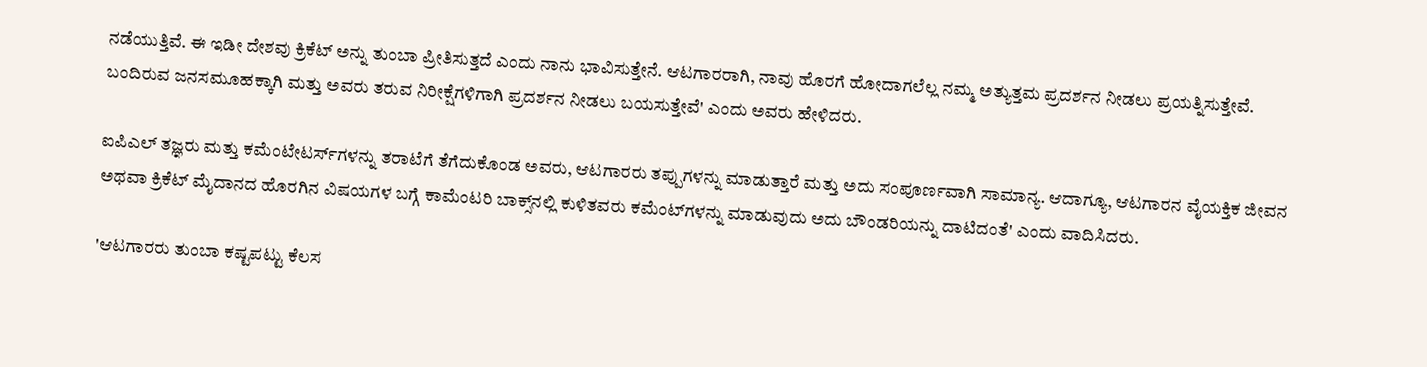ನಡೆಯುತ್ತಿವೆ. ಈ ಇಡೀ ದೇಶವು ಕ್ರಿಕೆಟ್ ಅನ್ನು ತುಂಬಾ ಪ್ರೀತಿಸುತ್ತದೆ ಎಂದು ನಾನು ಭಾವಿಸುತ್ತೇನೆ. ಆಟಗಾರರಾಗಿ, ನಾವು ಹೊರಗೆ ಹೋದಾಗಲೆಲ್ಲ ನಮ್ಮ ಅತ್ಯುತ್ತಮ ಪ್ರದರ್ಶನ ನೀಡಲು ಪ್ರಯತ್ನಿಸುತ್ತೇವೆ. ಬಂದಿರುವ ಜನಸಮೂಹಕ್ಕಾಗಿ ಮತ್ತು ಅವರು ತರುವ ನಿರೀಕ್ಷೆಗಳಿಗಾಗಿ ಪ್ರದರ್ಶನ ನೀಡಲು ಬಯಸುತ್ತೇವೆ' ಎಂದು ಅವರು ಹೇಳಿದರು.

ಐಪಿಎಲ್ ತಜ್ಞರು ಮತ್ತು ಕಮೆಂಟೇಟರ್ಸ್‌ಗಳನ್ನು ತರಾಟೆಗೆ ತೆಗೆದುಕೊಂಡ ಅವರು, ಆಟಗಾರರು ತಪ್ಪುಗಳನ್ನು ಮಾಡುತ್ತಾರೆ ಮತ್ತು ಅದು ಸಂಪೂರ್ಣವಾಗಿ ಸಾಮಾನ್ಯ. ಆದಾಗ್ಯೂ, ಆಟಗಾರನ ವೈಯಕ್ತಿಕ ಜೀವನ ಅಥವಾ ಕ್ರಿಕೆಟ್ ಮೈದಾನದ ಹೊರಗಿನ ವಿಷಯಗಳ ಬಗ್ಗೆ ಕಾಮೆಂಟರಿ ಬಾಕ್ಸ್‌ನಲ್ಲಿ ಕುಳಿತವರು ಕಮೆಂಟ್‌ಗಳನ್ನು ಮಾಡುವುದು ಅದು ಬೌಂಡರಿಯನ್ನು ದಾಟಿದಂತೆ' ಎಂದು ವಾದಿಸಿದರು.

'ಆಟಗಾರರು ತುಂಬಾ ಕಷ್ಟಪಟ್ಟು ಕೆಲಸ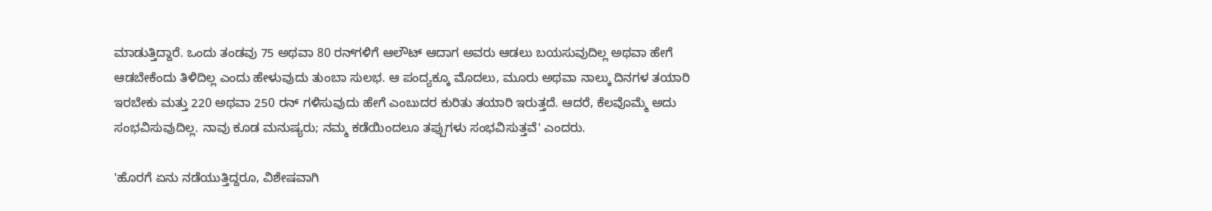ಮಾಡುತ್ತಿದ್ದಾರೆ. ಒಂದು ತಂಡವು 75 ಅಥವಾ 80 ರನ್‌ಗಳಿಗೆ ಆಲೌಟ್ ಆದಾಗ ಅವರು ಆಡಲು ಬಯಸುವುದಿಲ್ಲ ಅಥವಾ ಹೇಗೆ ಆಡಬೇಕೆಂದು ತಿಳಿದಿಲ್ಲ ಎಂದು ಹೇಳುವುದು ತುಂಬಾ ಸುಲಭ. ಆ ಪಂದ್ಯಕ್ಕೂ ಮೊದಲು, ಮೂರು ಅಥವಾ ನಾಲ್ಕು ದಿನಗಳ ತಯಾರಿ ಇರಬೇಕು ಮತ್ತು 220 ಅಥವಾ 250 ರನ್ ಗಳಿಸುವುದು ಹೇಗೆ ಎಂಬುದರ ಕುರಿತು ತಯಾರಿ ಇರುತ್ತದೆ. ಆದರೆ, ಕೆಲವೊಮ್ಮೆ ಅದು ಸಂಭವಿಸುವುದಿಲ್ಲ. ನಾವು ಕೂಡ ಮನುಷ್ಯರು; ನಮ್ಮ ಕಡೆಯಿಂದಲೂ ತಪ್ಪುಗಳು ಸಂಭವಿಸುತ್ತವೆ' ಎಂದರು.

'ಹೊರಗೆ ಏನು ನಡೆಯುತ್ತಿದ್ದರೂ, ವಿಶೇಷವಾಗಿ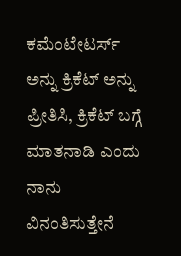ಕಮೆಂಟೇಟರ್ಸ್‌ ಅನ್ನು ಕ್ರಿಕೆಟ್ ಅನ್ನು ಪ್ರೀತಿಸಿ, ಕ್ರಿಕೆಟ್ ಬಗ್ಗೆ ಮಾತನಾಡಿ ಎಂದು ನಾನು ವಿನಂತಿಸುತ್ತೇನೆ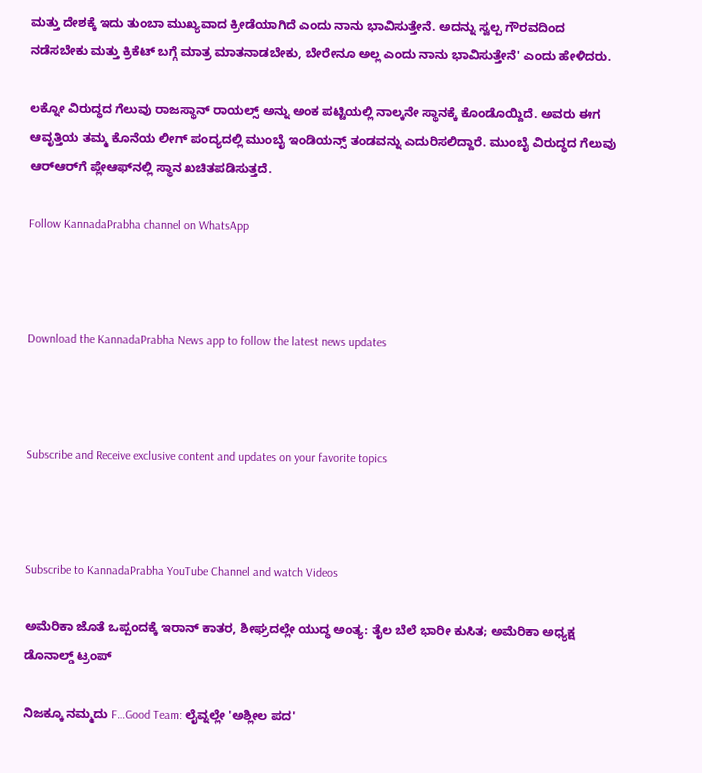ಮತ್ತು ದೇಶಕ್ಕೆ ಇದು ತುಂಬಾ ಮುಖ್ಯವಾದ ಕ್ರೀಡೆಯಾಗಿದೆ ಎಂದು ನಾನು ಭಾವಿಸುತ್ತೇನೆ. ಅದನ್ನು ಸ್ವಲ್ಪ ಗೌರವದಿಂದ ನಡೆಸಬೇಕು ಮತ್ತು ಕ್ರಿಕೆಟ್ ಬಗ್ಗೆ ಮಾತ್ರ ಮಾತನಾಡಬೇಕು, ಬೇರೇನೂ ಅಲ್ಲ ಎಂದು ನಾನು ಭಾವಿಸುತ್ತೇನೆ' ಎಂದು ಹೇಳಿದರು.

ಲಕ್ನೋ ವಿರುದ್ಧದ ಗೆಲುವು ರಾಜಸ್ಥಾನ್ ರಾಯಲ್ಸ್ ಅನ್ನು ಅಂಕ ಪಟ್ಟಿಯಲ್ಲಿ ನಾಲ್ಕನೇ ಸ್ಥಾನಕ್ಕೆ ಕೊಂಡೊಯ್ದಿದೆ. ಅವರು ಈಗ ಆವೃತ್ತಿಯ ತಮ್ಮ ಕೊನೆಯ ಲೀಗ್ ಪಂದ್ಯದಲ್ಲಿ ಮುಂಬೈ ಇಂಡಿಯನ್ಸ್ ತಂಡವನ್ನು ಎದುರಿಸಲಿದ್ದಾರೆ. ಮುಂಬೈ ವಿರುದ್ಧದ ಗೆಲುವು ಆರ್‌ಆರ್‌ಗೆ ಪ್ಲೇಆಫ್‌ನಲ್ಲಿ ಸ್ಥಾನ ಖಚಿತಪಡಿಸುತ್ತದೆ.

Follow KannadaPrabha channel on WhatsApp



Download the KannadaPrabha News app to follow the latest news updates



Subscribe and Receive exclusive content and updates on your favorite topics



Subscribe to KannadaPrabha YouTube Channel and watch Videos

ಅಮೆರಿಕಾ ಜೊತೆ ಒಪ್ಪಂದಕ್ಕೆ ಇರಾನ್‌ ಕಾತರ, ಶೀಘ್ರದಲ್ಲೇ ಯುದ್ಧ ಅಂತ್ಯ: ತೈಲ ಬೆಲೆ ಭಾರೀ ಕುಸಿತ; ಅಮೆರಿಕಾ ಅಧ್ಯಕ್ಷ ಡೊನಾಲ್ಡ್ ಟ್ರಂಪ್

ನಿಜಕ್ಕೂ ನಮ್ಮದು F…Good Team: ಲೈವ್ನಲ್ಲೇ 'ಅಶ್ಲೀಲ ಪದ'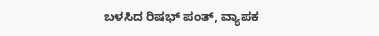ಬಳಸಿದ ರಿಷಭ್ ಪಂತ್, ವ್ಯಾಪಕ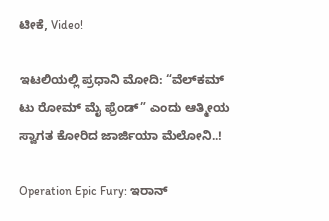ಟೀಕೆ, Video!

ಇಟಲಿಯಲ್ಲಿ ಪ್ರಧಾನಿ ಮೋದಿ: “ವೆಲ್‌ಕಮ್ ಟು ರೋಮ್ ಮೈ ಫ್ರೆಂಡ್” ಎಂದು ಆತ್ಮೀಯ ಸ್ವಾಗತ ಕೋರಿದ ಜಾರ್ಜಿಯಾ ಮೆಲೋನಿ..!

Operation Epic Fury: ಇರಾನ್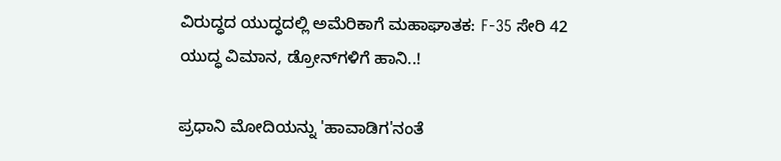ವಿರುದ್ಧದ ಯುದ್ಧದಲ್ಲಿ ಅಮೆರಿಕಾಗೆ ಮಹಾಘಾತಕ: F-35 ಸೇರಿ 42 ಯುದ್ಧ ವಿಮಾನ, ಡ್ರೋನ್‌ಗಳಿಗೆ ಹಾನಿ..!

ಪ್ರಧಾನಿ ಮೋದಿಯನ್ನು 'ಹಾವಾಡಿಗ'ನಂತೆ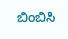ಬಿಂಬಿಸಿ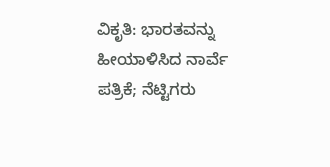ವಿಕೃತಿ: ಭಾರತವನ್ನು ಹೀಯಾಳಿಸಿದ ನಾರ್ವೆ ಪತ್ರಿಕೆ; ನೆಟ್ಟಿಗರು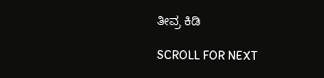ತೀವ್ರ ಕಿಡಿ

SCROLL FOR NEXT